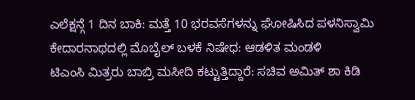ಎಲೆಕ್ಷನ್ಗೆ 1 ದಿನ ಬಾಕಿ: ಮತ್ತೆ 10 ಭರವಸೆಗಳನ್ನು ಘೋಷಿಸಿದ ಪಳನಿಸ್ವಾಮಿ
ಕೇದಾರನಾಥದಲ್ಲಿ ಮೊಬೈಲ್ ಬಳಕೆ ನಿಷೇಧ: ಆಡಳಿತ ಮಂಡಳಿ
ಟಿಎಂಸಿ ಮಿತ್ರರು ಬಾಬ್ರಿ ಮಸೀದಿ ಕಟ್ಟುತ್ತಿದ್ದಾರೆ: ಸಚಿವ ಅಮಿತ್ ಶಾ ಕಿಡಿ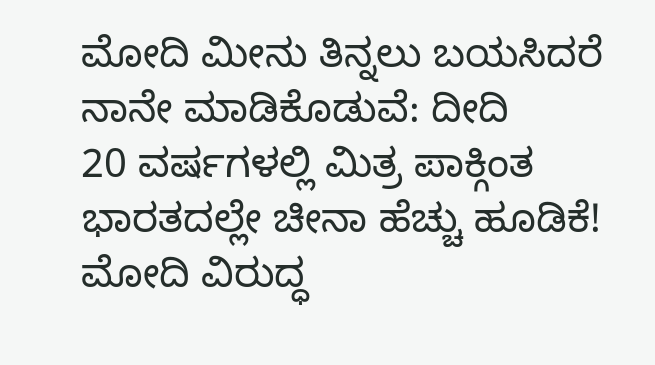ಮೋದಿ ಮೀನು ತಿನ್ನಲು ಬಯಸಿದರೆ ನಾನೇ ಮಾಡಿಕೊಡುವೆ: ದೀದಿ
20 ವರ್ಷಗಳಲ್ಲಿ ಮಿತ್ರ ಪಾಕ್ಗಿಂತ ಭಾರತದಲ್ಲೇ ಚೀನಾ ಹೆಚ್ಚು ಹೂಡಿಕೆ!
ಮೋದಿ ವಿರುದ್ಧ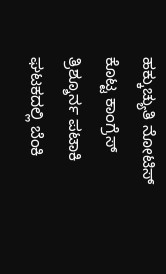ಹಕ್ಕುಚ್ಯುತಿ ನೋಟಿಸ್ ಕೊಟ್ಟ ಕಾಂಗ್ರೆಸ್
ತ್ರಿಶ್ಶೂರ್ನ ಪಟಾಕಿ ಘಟಕದಲ್ಲಿ ಬೆಂಕಿ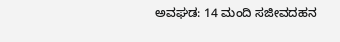ಅವಘಡ: 14 ಮಂದಿ ಸಜೀವದಹನ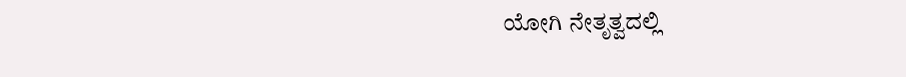ಯೋಗಿ ನೇತೃತ್ವದಲ್ಲಿ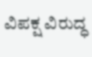ವಿಪಕ್ಷ ವಿರುದ್ಧ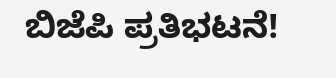ಬಿಜೆಪಿ ಪ್ರತಿಭಟನೆ!